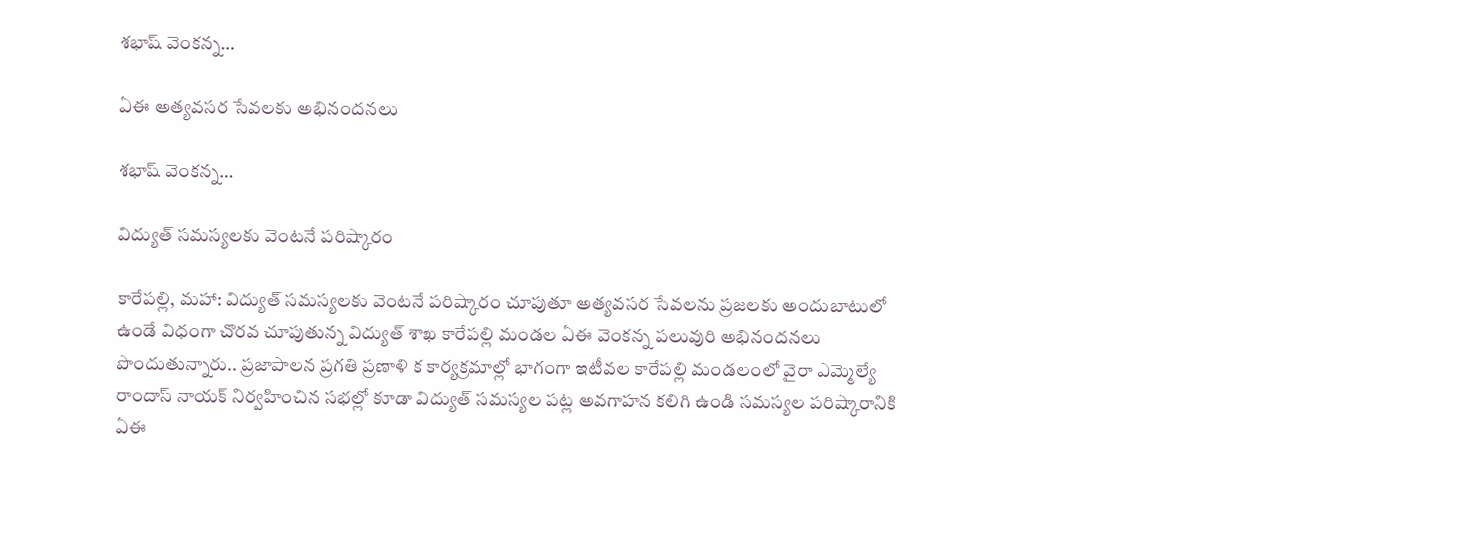శభాష్ వెంకన్న…

ఏఈ అత్యవసర సేవలకు అభినందనలు

శభాష్ వెంకన్న…

విద్యుత్ సమస్యలకు వెంటనే పరిష్కారం

కారేపల్లి, మహా: విద్యుత్ సమస్యలకు వెంటనే పరిష్కారం చూపుతూ అత్యవసర సేవలను ప్రజలకు అందుబాటులో ఉండే విధంగా చొరవ చూపుతున్న విద్యుత్ శాఖ కారేపల్లి మండల ఏఈ వెంకన్న పలువురి అభినందనలు పొందుతున్నారు.. ప్రజాపాలన ప్రగతి ప్రణాళి క కార్యక్రమాల్లో భాగంగా ఇటీవల కారేపల్లి మండలంలో వైరా ఎమ్మెల్యే రాందాస్ నాయక్ నిర్వహించిన సభల్లో కూడా విద్యుత్ సమస్యల పట్ల అవగాహన కలిగి ఉండి సమస్యల పరిష్కారానికి ఏఈ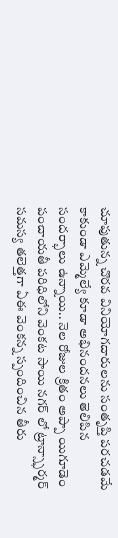చూపుతున్న చొరవ వినియోగదారులను సంతృప్తి పరచడమే కాకుండా ఎమ్మెల్యే కూడా అభినందనలు తెలిపిన సందర్భాలు ఉన్నాయి.. నెల రోజుల క్రితం అప్పా యిగూడెం పంచాయతీ పరిధిలోని వెంకట సాయి నగర్ లో ట్రాన్స్ఫార్మర్ సమస్య తలెత్తగా ఏఈ వెంకన్న స్పందించిన తీరు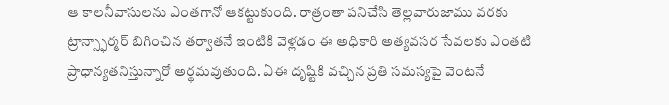ఆ కాలనీవాసులను ఎంతగానో ఆకట్టుకుంది. రాత్రంతా పనిచేసి తెల్లవారుజాము వరకు ట్రాన్స్ఫార్మర్ బిగించిన తర్వాతనే ఇంటికి వెళ్లడం ఈ అధికారి అత్యవసర సేవలకు ఎంతటి ప్రాధాన్యతనిస్తున్నారో అర్థమవుతుంది. ఏఈ దృష్టికి వచ్చిన ప్రతి సమస్యపై వెంటనే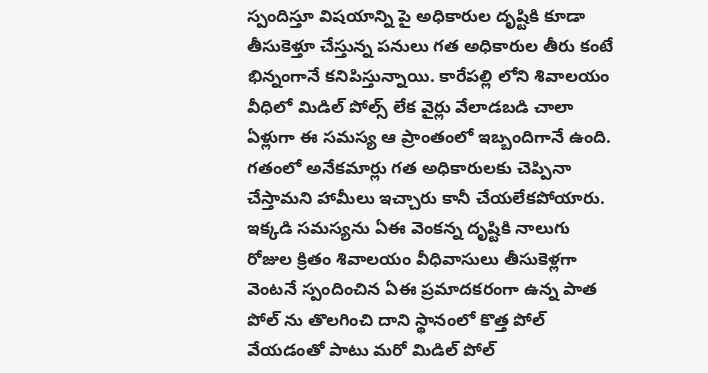స్పందిస్తూ విషయాన్ని పై అధికారుల దృష్టికి కూడా తీసుకెళ్తూ చేస్తున్న పనులు గత అధికారుల తీరు కంటే భిన్నంగానే కనిపిస్తున్నాయి. కారేపల్లి లోని శివాలయం వీధిలో మిడిల్ పోల్స్ లేక వైర్లు వేలాడబడి చాలా ఏళ్లుగా ఈ సమస్య ఆ ప్రాంతంలో ఇబ్బందిగానే ఉంది. గతంలో అనేకమార్లు గత అధికారులకు చెప్పినా చేస్తామని హామీలు ఇచ్చారు కానీ చేయలేకపోయారు. ఇక్కడి సమస్యను ఏఈ వెంకన్న దృష్టికి నాలుగు రోజుల క్రితం శివాలయం వీధివాసులు తీసుకెళ్లగా వెంటనే స్పందించిన ఏఈ ప్రమాదకరంగా ఉన్న పాత పోల్ ను తొలగించి దాని స్థానంలో కొత్త పోల్ వేయడంతో పాటు మరో మిడిల్ పోల్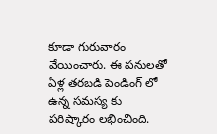కూడా గురువారం వేయించారు. ఈ పనులతో ఏళ్ల తరబడి పెండింగ్ లో ఉన్న సమస్య కు పరిష్కారం లభించింది.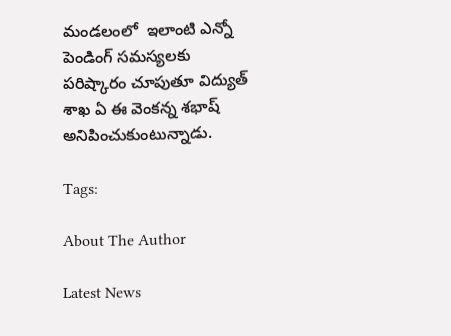మండలంలో  ఇలాంటి ఎన్నో పెండింగ్ సమస్యలకు పరిష్కారం చూపుతూ విద్యుత్ శాఖ ఏ ఈ వెంకన్న శభాష్ అనిపించుకుంటున్నాడు.

Tags:

About The Author

Latest News